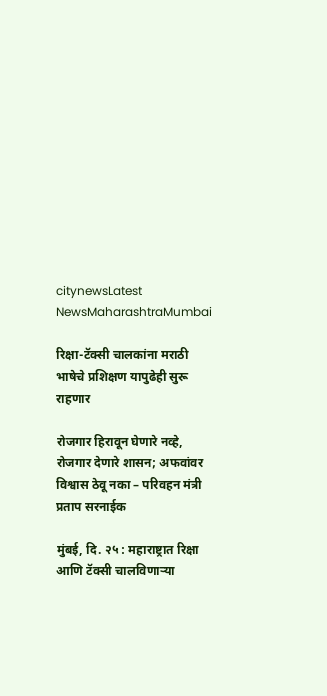citynewsLatest NewsMaharashtraMumbai

रिक्षा-टॅक्सी चालकांना मराठी भाषेचे प्रशिक्षण यापुढेही सुरू राहणार

रोजगार हिरावून घेणारे नव्हे, रोजगार देणारे शासन; अफवांवर विश्वास ठेवू नका – परिवहन मंत्री प्रताप सरनाईक

मुंबई, दि. २५ : महाराष्ट्रात रिक्षा आणि टॅक्सी चालविणाऱ्या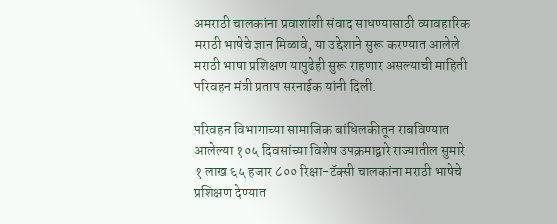अमराठी चालकांना प्रवाशांशी संवाद साधण्यासाठी व्यावहारिक मराठी भाषेचे ज्ञान मिळावे, या उद्देशाने सुरू करण्यात आलेले मराठी भाषा प्रशिक्षण यापुढेही सुरू राहणार असल्याची माहिती परिवहन मंत्री प्रताप सरनाईक यांनी दिली.

परिवहन विभागाच्या सामाजिक बांधिलकीतून राबविण्यात आलेल्या १०५ दिवसांच्या विशेष उपक्रमाद्वारे राज्यातील सुमारे १ लाख ६५ हजार ८०० रिक्षा-टॅक्सी चालकांना मराठी भाषेचे प्रशिक्षण देण्यात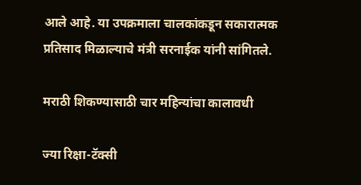आले आहे. या उपक्रमाला चालकांकडून सकारात्मक प्रतिसाद मिळाल्याचे मंत्री सरनाईक यांनी सांगितले.

मराठी शिकण्यासाठी चार महिन्यांचा कालावधी

ज्या रिक्षा-टॅक्सी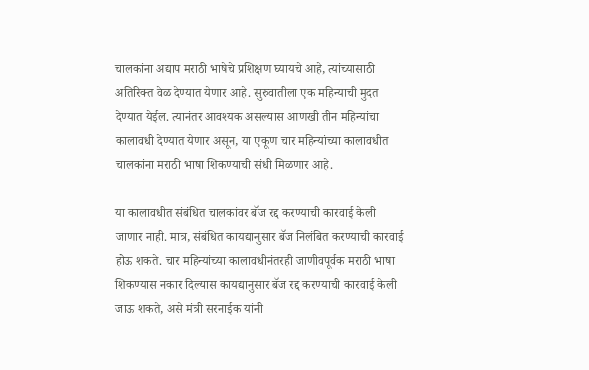चालकांना अद्याप मराठी भाषेचे प्रशिक्षण घ्यायचे आहे, त्यांच्यासाठी अतिरिक्त वेळ देण्यात येणार आहे. सुरुवातीला एक महिन्याची मुदत देण्यात येईल. त्यानंतर आवश्यक असल्यास आणखी तीन महिन्यांचा कालावधी देण्यात येणार असून, या एकूण चार महिन्यांच्या कालावधीत चालकांना मराठी भाषा शिकण्याची संधी मिळणार आहे.

या कालावधीत संबंधित चालकांवर बॅज रद्द करण्याची कारवाई केली जाणार नाही. मात्र, संबंधित कायद्यानुसार बॅज निलंबित करण्याची कारवाई होऊ शकते. चार महिन्यांच्या कालावधीनंतरही जाणीवपूर्वक मराठी भाषा शिकण्यास नकार दिल्यास कायद्यानुसार बॅज रद्द करण्याची कारवाई केली जाऊ शकते, असे मंत्री सरनाईक यांनी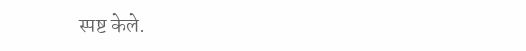स्पष्ट केले.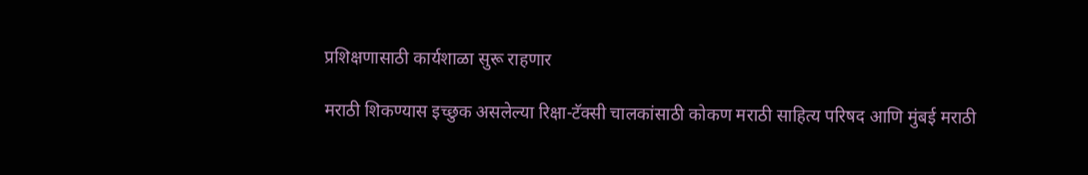प्रशिक्षणासाठी कार्यशाळा सुरू राहणार

मराठी शिकण्यास इच्छुक असलेल्या रिक्षा-टॅक्सी चालकांसाठी कोकण मराठी साहित्य परिषद आणि मुंबई मराठी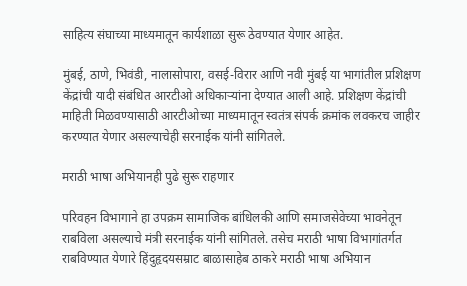साहित्य संघाच्या माध्यमातून कार्यशाळा सुरू ठेवण्यात येणार आहेत.

मुंबई, ठाणे, भिवंडी, नालासोपारा, वसई-विरार आणि नवी मुंबई या भागांतील प्रशिक्षण केंद्रांची यादी संबंधित आरटीओ अधिकाऱ्यांना देण्यात आली आहे. प्रशिक्षण केंद्रांची माहिती मिळवण्यासाठी आरटीओच्या माध्यमातून स्वतंत्र संपर्क क्रमांक लवकरच जाहीर करण्यात येणार असल्याचेही सरनाईक यांनी सांगितले.

मराठी भाषा अभियानही पुढे सुरू राहणार

परिवहन विभागाने हा उपक्रम सामाजिक बांधिलकी आणि समाजसेवेच्या भावनेतून राबविला असल्याचे मंत्री सरनाईक यांनी सांगितले. तसेच मराठी भाषा विभागांतर्गत राबविण्यात येणारे हिंदुहृदयसम्राट बाळासाहेब ठाकरे मराठी भाषा अभियान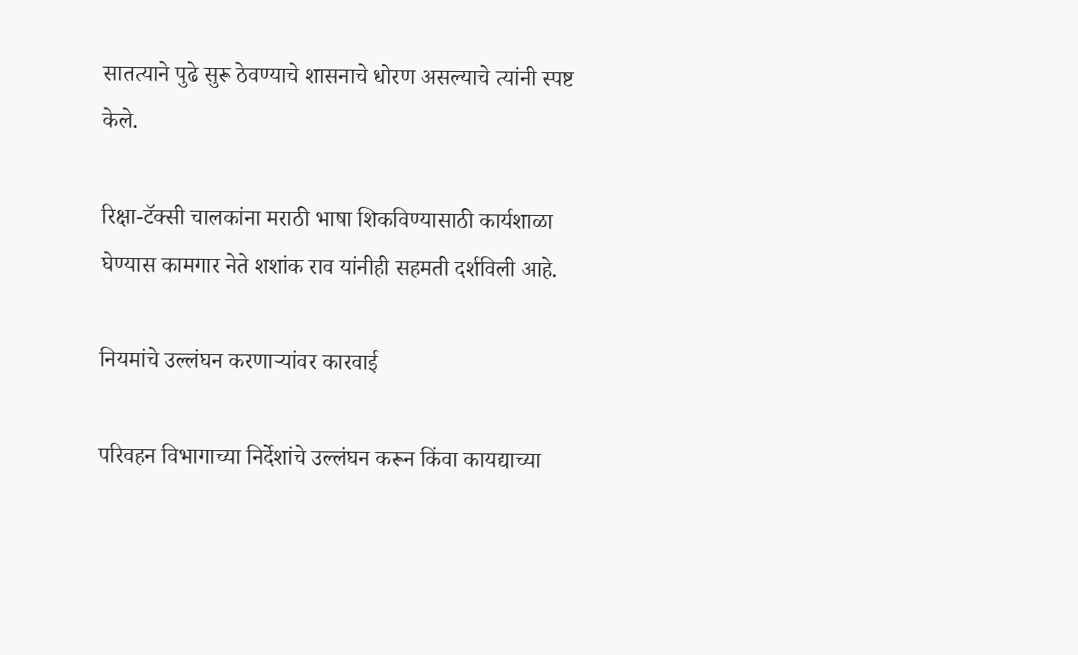सातत्याने पुढे सुरू ठेवण्याचे शासनाचे धोरण असल्याचे त्यांनी स्पष्ट केले.

रिक्षा-टॅक्सी चालकांना मराठी भाषा शिकविण्यासाठी कार्यशाळा घेण्यास कामगार नेते शशांक राव यांनीही सहमती दर्शविली आहे.

नियमांचे उल्लंघन करणाऱ्यांवर कारवाई

परिवहन विभागाच्या निर्देशांचे उल्लंघन करून किंवा कायद्याच्या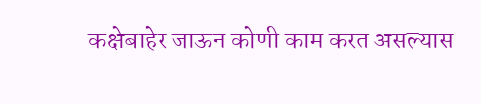कक्षेबाहेर जाऊन कोणी काम करत असल्यास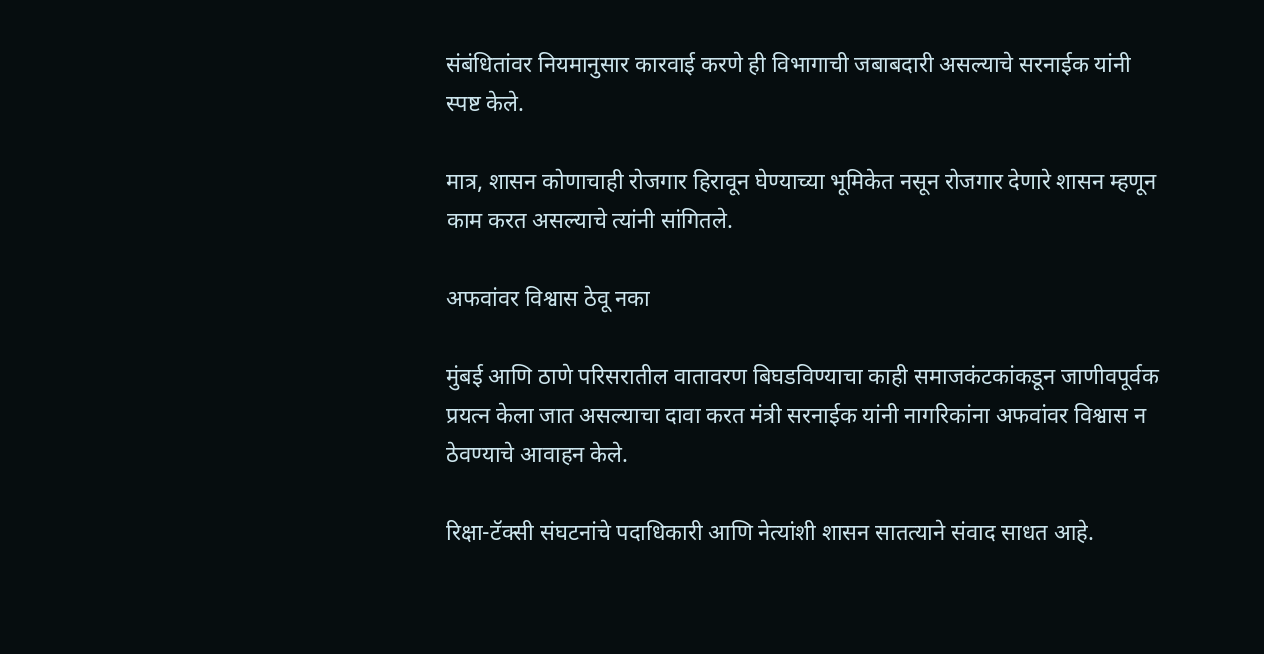संबंधितांवर नियमानुसार कारवाई करणे ही विभागाची जबाबदारी असल्याचे सरनाईक यांनी स्पष्ट केले.

मात्र, शासन कोणाचाही रोजगार हिरावून घेण्याच्या भूमिकेत नसून रोजगार देणारे शासन म्हणून काम करत असल्याचे त्यांनी सांगितले.

अफवांवर विश्वास ठेवू नका

मुंबई आणि ठाणे परिसरातील वातावरण बिघडविण्याचा काही समाजकंटकांकडून जाणीवपूर्वक प्रयत्न केला जात असल्याचा दावा करत मंत्री सरनाईक यांनी नागरिकांना अफवांवर विश्वास न ठेवण्याचे आवाहन केले.

रिक्षा-टॅक्सी संघटनांचे पदाधिकारी आणि नेत्यांशी शासन सातत्याने संवाद साधत आहे.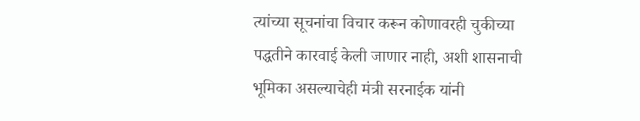त्यांच्या सूचनांचा विचार करून कोणावरही चुकीच्या पद्धतीने कारवाई केली जाणार नाही, अशी शासनाची भूमिका असल्याचेही मंत्री सरनाईक यांनी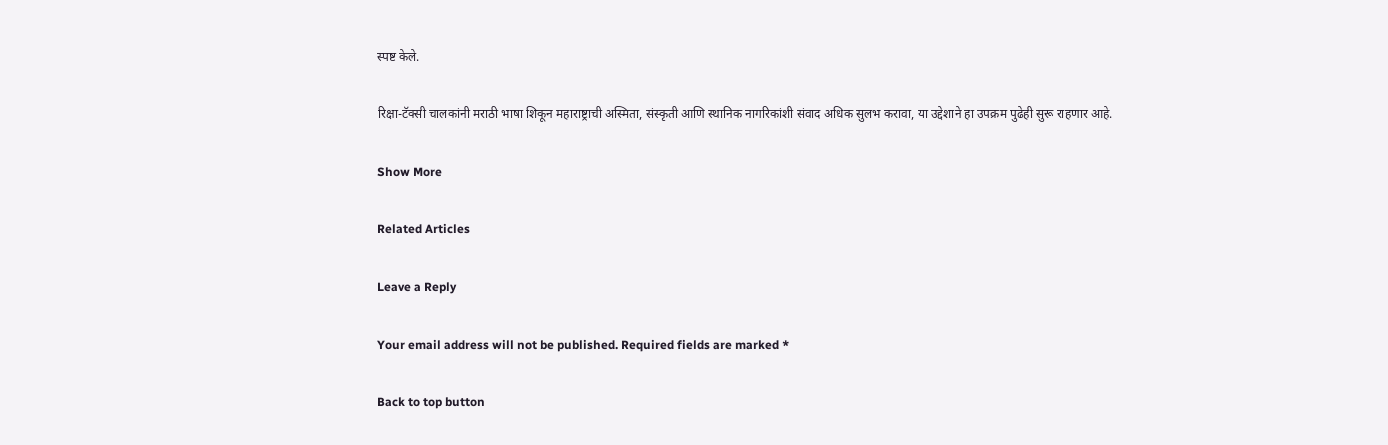स्पष्ट केले.

रिक्षा-टॅक्सी चालकांनी मराठी भाषा शिकून महाराष्ट्राची अस्मिता, संस्कृती आणि स्थानिक नागरिकांशी संवाद अधिक सुलभ करावा, या उद्देशाने हा उपक्रम पुढेही सुरू राहणार आहे.

Show More

Related Articles

Leave a Reply

Your email address will not be published. Required fields are marked *

Back to top button